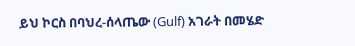ይህ ኮርስ በባህረ-ሰላጤው (Gulf) አገራት በመሄድ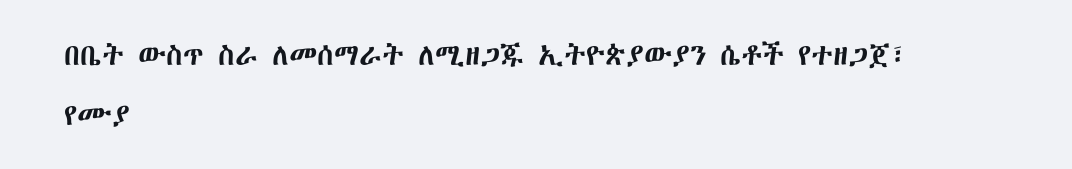በቤት ውስጥ ስራ ለመሰማራት ለሚዘጋጁ ኢትዮጵያውያን ሴቶች የተዘጋጀ፣ የሙያ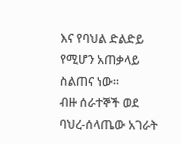እና የባህል ድልድይ የሚሆን አጠቃላይ ስልጠና ነው።
ብዙ ሰራተኞች ወደ ባህረ-ሰላጤው አገራት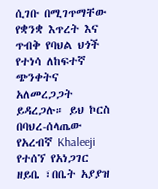ሲገቡ በሚገጥማቸው የቋንቋ እጥረት እና ጥብቅ የባህል ህጎች የተነሳ ለከፍተኛ ጭንቀትና አለመረጋጋት ይዳረጋሉ። ይህ ኮርስ በባህረ-ሰላጤው የአረብኛ Khaleeji የተሰኘ የአነጋገር ዘይቤ ፣በቤት አያያዝ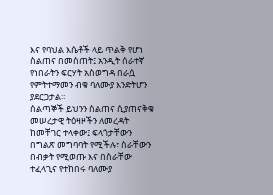እና የባህል እሴቶች ላይ ጥልቅ የሆነ ስልጠና በመስጠት፤ አንዲት ሰራተኛ የነበራትን ፍርሃት አስወግዳ በራሷ የምትተማመን ብቁ ባለሙያ እንድትሆን ያደርጋታል።
ሰልጣኞች ይህንን ስልጠና ሲያጠናቅቁ መሠረታዊ ትዕዛዞችን ለመረዳት ከመቸገር ተላቀው፤ ፍላጎታቸውን በግልጽ መግባባት የሚችሉ፣ ስራቸውን በብቃት የሚወጡ እና በስራቸው ተፈላጊና የተከበሩ ባለሙያ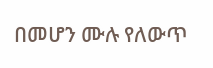በመሆን ሙሉ የለውጥ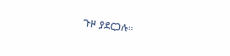ጉዞ ያደርጋሉ።